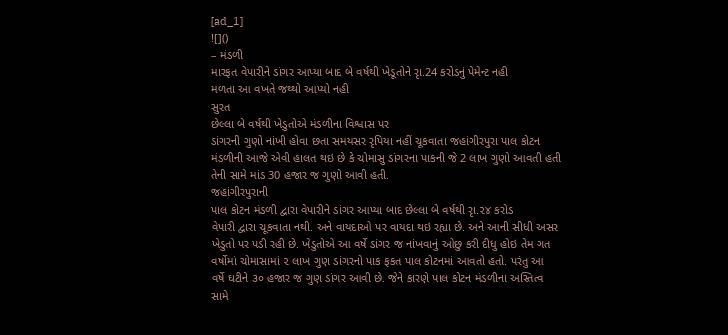[ad_1]
![]()
– મંડળી
મારફત વેપારીને ડાંગર આપ્યા બાદ બે વર્ષથી ખેડૂતોને રૃા.24 કરોડનું પેમેન્ટ નહી
મળતા આ વખતે જથ્થો આપ્યો નહી
સુરત
છેલ્લા બે વર્ષથી ખેડુતોએ મંડળીના વિશ્વાસ પર
ડાંગરની ગુણો નાંખી હોવા છતા સમયસર રૃપિયા નહીં ચૂકવાતા જહાંગીરપુરા પાલ કોટન
મંડળીની આજે એવી હાલત થઇ છે કે ચોમાસુ ડાંગરના પાકની જે 2 લાખ ગુણો આવતી હતી
તેની સામે માંડ 30 હજાર જ ગુણો આવી હતી.
જહાંગીરપુરાની
પાલ કોટન મંડળી દ્વારા વેપારીને ડાંગર આપ્યા બાદ છેલ્લા બે વર્ષથી રૃા.૨૪ કરોડ
વેપારી દ્વારા ચૂકવાતા નથી. અને વાયદાઓ પર વાયદા થઇ રહ્યા છે. અને આની સીધી અસર
ખેડુતો પર પડી રહી છે. ખેડુતોએ આ વર્ષે ડાંગર જ નાંખવાનું ઓછુ કરી દીધુ હોઇ તેમ ગત
વર્ષોમાં ચોમાસામાં ૨ લાખ ગુણ ડાંગરનો પાક ફકત પાલ કોટનમાં આવતો હતો. પરંતુ આ
વર્ષે ઘટીને ૩૦ હજાર જ ગુણ ડાંગર આવી છે. જેને કારણે પાલ કોટન મંડળીના અસ્તિત્વ
સામે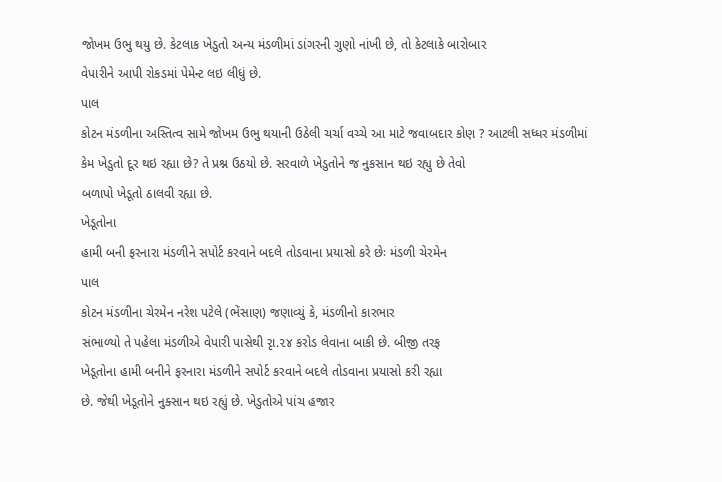જોખમ ઉભુ થયુ છે. કેટલાક ખેડુતો અન્ય મંડળીમાં ડાંગરની ગુણો નાંખી છે, તો કેટલાકે બારોબાર
વેપારીને આપી રોકડમાં પેમેન્ટ લઇ લીધું છે.
પાલ
કોટન મંડળીના અસ્તિત્વ સામે જોખમ ઉભુ થયાની ઉઠેલી ચર્ચા વચ્ચે આ માટે જવાબદાર કોણ ? આટલી સધ્ધર મંડળીમાં
કેમ ખેડુતો દૂર થઇ રહ્યા છે? તે પ્રશ્ન ઉઠયો છે. સરવાળે ખેડુતોને જ નુકસાન થઇ રહ્યુ છે તેવો
બળાપો ખેડૂતો ઠાલવી રહ્યા છે.
ખેડૂતોના
હામી બની ફરનારા મંડળીને સપોર્ટ કરવાને બદલે તોડવાના પ્રયાસો કરે છેઃ મંડળી ચેરમેન
પાલ
કોટન મંડળીના ચેરમેન નરેશ પટેલે (ભેંસાણ) જણાવ્યું કે, મંડળીનો કારભાર
સંભાળ્યો તે પહેલા મંડળીએ વેપારી પાસેથી રૃા.૨૪ કરોડ લેવાના બાકી છે. બીજી તરફ
ખેડૂતોના હામી બનીને ફરનારા મંડળીને સપોર્ટ કરવાને બદલે તોડવાના પ્રયાસો કરી રહ્યા
છે. જેથી ખેડૂતોને નુક્સાન થઇ રહ્યું છે. ખેડુતોએ પાંચ હજાર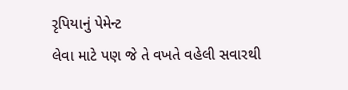રૃપિયાનું પેમેન્ટ
લેવા માટે પણ જે તે વખતે વહેલી સવારથી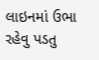લાઇનમાં ઉભા રહેવુ પડતુ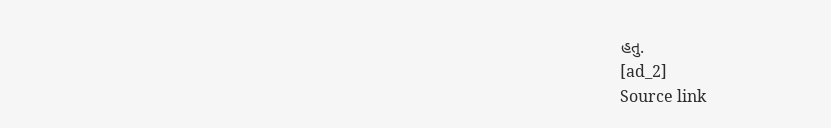હતુ.
[ad_2]
Source link